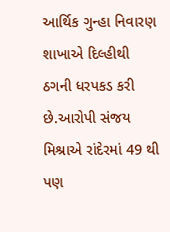આર્થિક ગુન્હા નિવારણ શાખાએ દિલ્હીથી ઠગની ધરપકડ કરી છે.આરોપી સંજય મિશ્રાએ રાંદેરમાં 49 થી પણ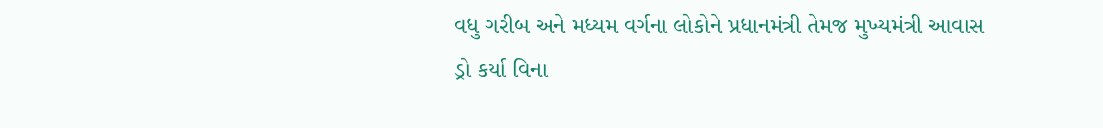વધુ ગરીબ અને મધ્યમ વર્ગના લોકોને પ્રધાનમંત્રી તેમજ મુખ્યમંત્રી આવાસ ડ્રો કર્યા વિના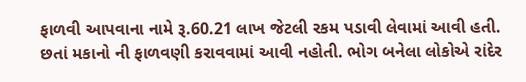ફાળવી આપવાના નામે રૂ.60.21 લાખ જેટલી રકમ પડાવી લેવામાં આવી હતી. છતાં મકાનો ની ફાળવણી કરાવવામાં આવી નહોતી. ભોગ બનેલા લોકોએ રાંદેર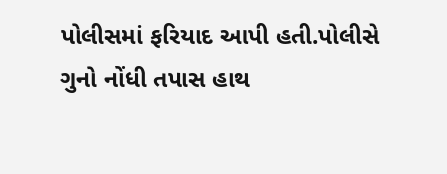પોલીસમાં ફરિયાદ આપી હતી.પોલીસે ગુનો નોંધી તપાસ હાથ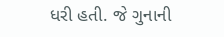ધરી હતી. જે ગુનાની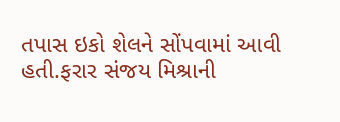તપાસ ઇકો શેલને સોંપવામાં આવી હતી.ફરાર સંજય મિશ્રાની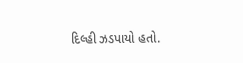દિલ્હી ઝડપાયો હતો.